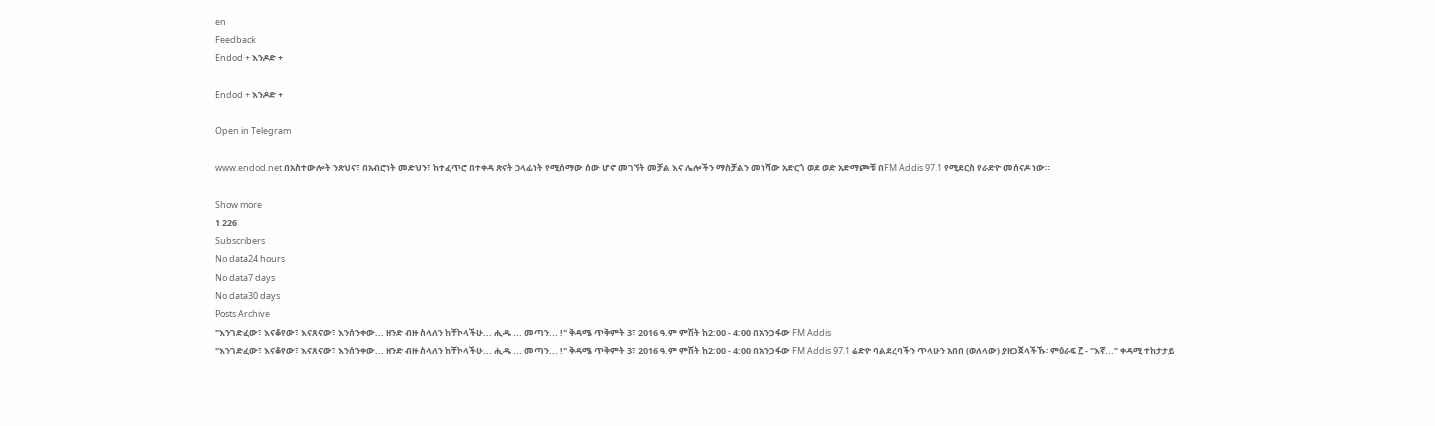en
Feedback
Endod + እንዶድ +

Endod + እንዶድ +

Open in Telegram

www.endod.net በአስተውሎት ንጽህና፣ በአብሮነት መድህን፣ ከተፈጥሮ በተቀዳ ጽናት ኃላፊነት የሚሰማው ሰው ሆኖ መገኘት መቻል እና ሌሎችን ማስቻልን መነሻው አድርጎ ወደ ወድ አድማጮቹ በFM Addis 97.1 የሚደርስ የራድዮ መሰናዶ ነው።

Show more
1 226
Subscribers
No data24 hours
No data7 days
No data30 days
Posts Archive
"እንገድፈው፣ እናቆየው፣ እናጸናው፣ እንሰንቀው... ዘንድ ብዙ ስላለን ከቸኮላችሁ... ሒዱ ... መጣን... !" ቅዳሜ ጥቅምት 3፣ 2016 ዓ.ም ምሽት ከ2:00 - 4:00 በአንጋፋው FM Addis
"እንገድፈው፣ እናቆየው፣ እናጸናው፣ እንሰንቀው... ዘንድ ብዙ ስላለን ከቸኮላችሁ... ሒዱ ... መጣን... !" ቅዳሜ ጥቅምት 3፣ 2016 ዓ.ም ምሽት ከ2:00 - 4:00 በአንጋፋው FM Addis 97.1 ሬድዮ ባልደረባችን ጥላሁን አበበ (ወለላው) ያዘጋጀላችኹ፡ ምዕራፍ ፫ - "እኛ..." ቀዳሚ ተከታታይ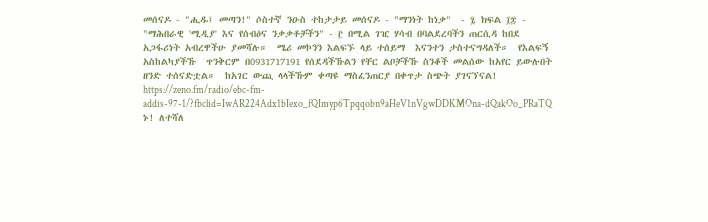መሰናዶ - "ሒዱ፤ መጣን!" ሶስተኛ ንዑስ ተከታታይ መሰናዶ - "ማንነት ከነቃ"  - ፯ ክፍል ፲፰ - "ማሕበራዊ 'ሚዲያ' እና የሰብዕና ንቃቃቶቻችን" - ፫ በሚል ገዢ ሃሳብ በባልደረባችን ጠርሲዳ ከበደ አጋፋሪነት አብረዋችሁ ያመሻሉ።  ሜሪ መኮንን እልፍኙ ላይ ተሰይማ  እናንተን ታስተናግዳለች።  የእልፍኝ አስከልካያችኹ  ጥንቅርም በ0931717191 የሰደዳችኹልን የቸር ልቦቻችኹ ስንቆች መልሰው ከአየር ይውሉበት ዘንድ ተሰናድቷል።  ከአገር ውጪ ላላችኹም ቀጣዩ ማስፈንጠርያ በቀጥታ ስጭት ያገናኘናል! https://zeno.fm/radio/ebc-fm-addis-97-1/?fbclid=IwAR224Adx1bIexo_fQImyp6Tpqqobn9aHeV1nVgwDDKMOna-dQakOo_PRaTQ ኑ! ለተሻለ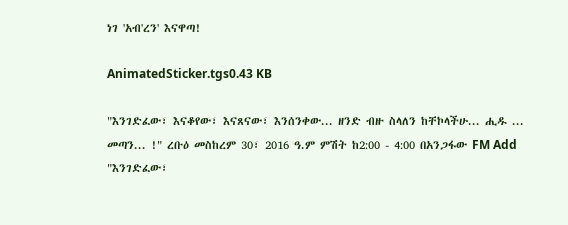ነገ 'አብ'ረን' እናዋጣ!

AnimatedSticker.tgs0.43 KB

"እንገድፈው፣ እናቆየው፣ እናጸናው፣ እንሰንቀው... ዘንድ ብዙ ስላለን ከቸኮላችሁ... ሒዱ ... መጣን... !" ረቡዕ መስከረም 30፣ 2016 ዓ.ም ምሽት ከ2:00 - 4:00 በአንጋፋው FM Add
"እንገድፈው፣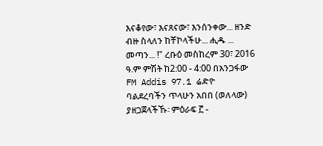እናቆየው፣ እናጸናው፣ እንሰንቀው... ዘንድ ብዙ ስላለን ከቸኮላችሁ... ሒዱ ... መጣን... !" ረቡዕ መስከረም 30፣ 2016 ዓ.ም ምሽት ከ2:00 - 4:00 በአንጋፋው FM Addis 97.1 ሬድዮ ባልደረባችን ጥላሁን አበበ (ወለላው) ያዘጋጀላችኹ፡ ምዕራፍ ፫ -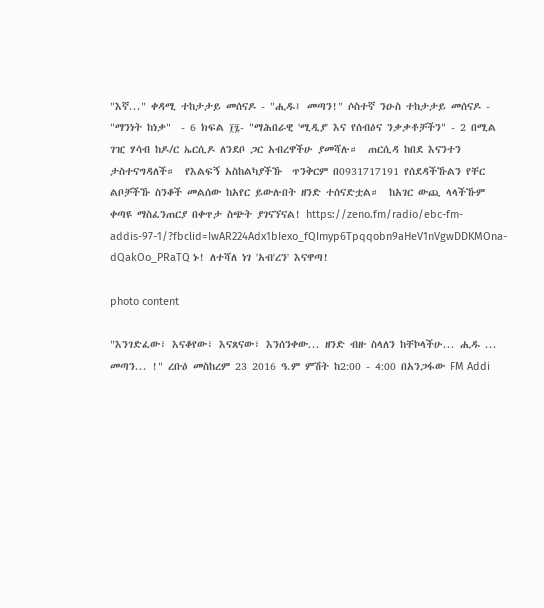"እኛ..." ቀዳሚ ተከታታይ መሰናዶ - "ሒዱ፤ መጣን!" ሶስተኛ ንዑስ ተከታታይ መሰናዶ - "ማንነት ከነቃ"  - 6 ክፍል ፲፯- "ማሕበራዊ 'ሚዲያ' እና የሰብዕና ንቃቃቶቻችን" - 2 በሚል ገዢ ሃሳብ ከዶ/ር ኤርሲዶ ለንደቦ ጋር አብረዋችሁ ያመሻሉ።  ጠርሲዳ ከበደ እናንተን ታስተናግዳለች።  የእልፍኝ አስከልካያችኹ  ጥንቅርም በ0931717191 የሰደዳችኹልን የቸር ልቦቻችኹ ስንቆች መልሰው ከአየር ይውሉበት ዘንድ ተሰናድቷል።  ከአገር ውጪ ላላችኹም ቀጣዩ ማስፈንጠርያ በቀጥታ ስጭት ያገናኘናል! https://zeno.fm/radio/ebc-fm-addis-97-1/?fbclid=IwAR224Adx1bIexo_fQImyp6Tpqqobn9aHeV1nVgwDDKMOna-dQakOo_PRaTQ ኑ! ለተሻለ ነገ 'አብ'ረን' እናዋጣ!

photo content

"እንገድፈው፣ እናቆየው፣ እናጸናው፣ እንሰንቀው... ዘንድ ብዙ ስላለን ከቸኮላችሁ... ሒዱ ... መጣን... !" ረቡዕ መስከረም 23 2016 ዓ.ም ምሽት ከ2:00 - 4:00 በአንጋፋው FM Addi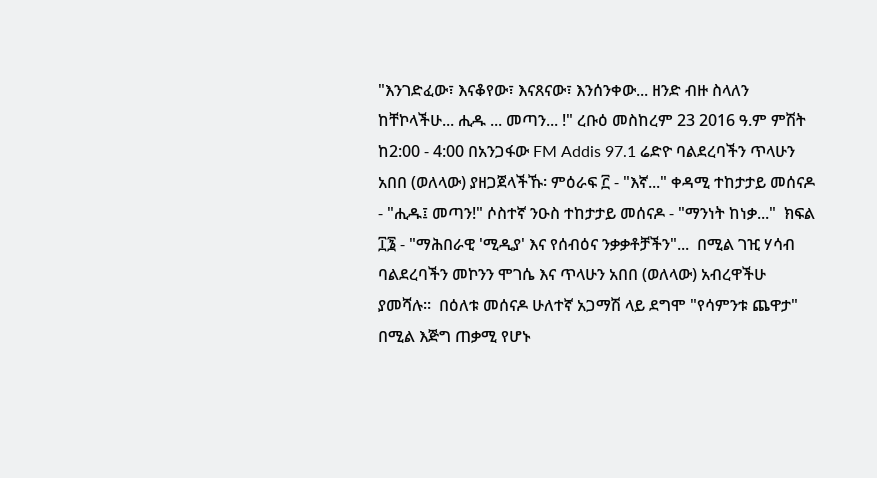"እንገድፈው፣ እናቆየው፣ እናጸናው፣ እንሰንቀው... ዘንድ ብዙ ስላለን ከቸኮላችሁ... ሒዱ ... መጣን... !" ረቡዕ መስከረም 23 2016 ዓ.ም ምሽት ከ2:00 - 4:00 በአንጋፋው FM Addis 97.1 ሬድዮ ባልደረባችን ጥላሁን አበበ (ወለላው) ያዘጋጀላችኹ፡ ምዕራፍ ፫ - "እኛ..." ቀዳሚ ተከታታይ መሰናዶ - "ሒዱ፤ መጣን!" ሶስተኛ ንዑስ ተከታታይ መሰናዶ - "ማንነት ከነቃ..."  ክፍል ፲፮ - "ማሕበራዊ 'ሚዲያ' እና የሰብዕና ንቃቃቶቻችን"...  በሚል ገዢ ሃሳብ ባልደረባችን መኮንን ሞገሴ እና ጥላሁን አበበ (ወለላው) አብረዋችሁ ያመሻሉ።  በዕለቱ መሰናዶ ሁለተኛ አጋማሽ ላይ ደግሞ "የሳምንቱ ጨዋታ" በሚል እጅግ ጠቃሚ የሆኑ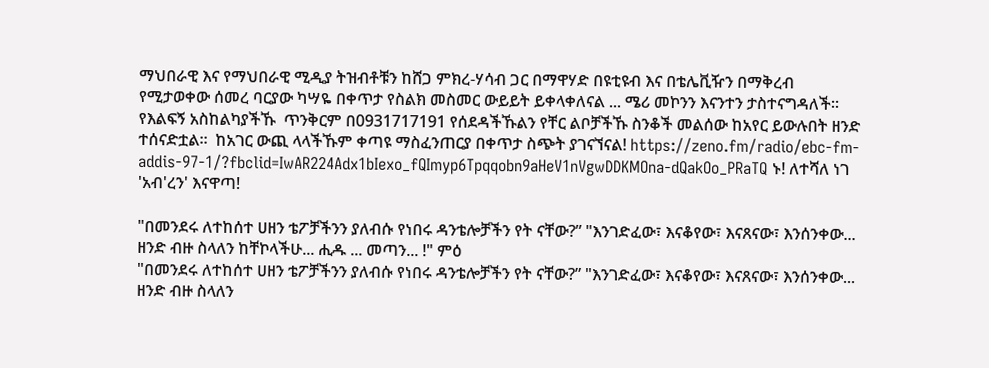ማህበራዊ እና የማህበራዊ ሚዲያ ትዝብቶቹን ከሸጋ ምክረ-ሃሳብ ጋር በማዋሃድ በዩቲዩብ እና በቴሌቪዥን በማቅረብ የሚታወቀው ሰመረ ባርያው ካሣዬ በቀጥታ የስልክ መስመር ውይይት ይቀላቀለናል ... ሜሪ መኮንን እናንተን ታስተናግዳለች።  የእልፍኝ አስከልካያችኹ  ጥንቅርም በ0931717191 የሰደዳችኹልን የቸር ልቦቻችኹ ስንቆች መልሰው ከአየር ይውሉበት ዘንድ ተሰናድቷል።  ከአገር ውጪ ላላችኹም ቀጣዩ ማስፈንጠርያ በቀጥታ ስጭት ያገናኘናል! https://zeno.fm/radio/ebc-fm-addis-97-1/?fbclid=IwAR224Adx1bIexo_fQImyp6Tpqqobn9aHeV1nVgwDDKMOna-dQakOo_PRaTQ ኑ! ለተሻለ ነገ 'አብ'ረን' እናዋጣ!

"በመንደሩ ለተከሰተ ሀዘን ቴፖቻችንን ያለብሱ የነበሩ ዳንቴሎቻችን የት ናቸው?” "እንገድፈው፣ እናቆየው፣ እናጸናው፣ እንሰንቀው... ዘንድ ብዙ ስላለን ከቸኮላችሁ... ሒዱ ... መጣን... !" ምዕ
"በመንደሩ ለተከሰተ ሀዘን ቴፖቻችንን ያለብሱ የነበሩ ዳንቴሎቻችን የት ናቸው?” "እንገድፈው፣ እናቆየው፣ እናጸናው፣ እንሰንቀው... ዘንድ ብዙ ስላለን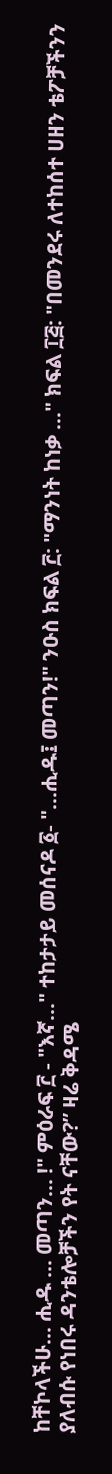ከቸኮላችሁ... ሒዱ ... መጣን... !" ምዕራፍ ፫ - "እኛ..." ተከታታይ መሰናዶ ፩- "...ሒዱ፤ መጣን!" ንዑስ ክፍል ፫: "ማንነት ከነቃ ..." ክፍል ፲፭: "በመንደሩ ለተከሰተ ሀዘን ቴፖቻችንን ያለብሱ የነበሩ ዳንቴሎቻችን የት ናቸው?” ዛሬ ቅዳሜ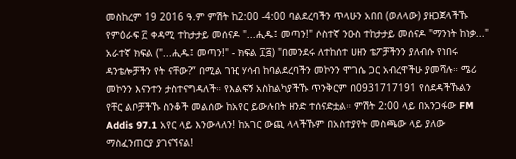መስከረም 19 2016 ዓ.ም ምሽት ከ2:00 -4:00 ባልደረባችን ጥላሁን አበበ (ወለላው) ያዘጋጀላችኹ የምዕራፍ ፫ ቀዳሚ ተከታታይ መሰናዶ "...ሒዱ፤ መጣን!" ሶስተኛ ንዑስ ተከታታይ መሰናዶ "ማንነት ከነቃ..." አራተኛ ክፍል ("...ሒዱ፤ መጣን!" - ክፍል ፲፭) "በመንደሩ ለተከሰተ ሀዘን ቴፖቻችንን ያለብሱ የነበሩ ዳንቴሎቻችን የት ናቸው?” በሚል ገዢ ሃሳብ ከባልደረባችን መኮንን ሞገሴ ጋር አብረዋችሁ ያመሻሉ። ሜሪ መኮንን እናንተን ታስተናግዳለች። የእልፍኝ አስከልካያችኹ ጥንቅርም በ0931717191 የሰደዳችኹልን የቸር ልቦቻችኹ ስንቆች መልሰው ከአየር ይውሉበት ዘንድ ተሰናድቷል። ምሽት 2:00 ላይ በአንጋፋው FM Addis 97.1 አየር ላይ እንውላለን! ከአገር ውጪ ላላችኹም በአስተያየት መስጫው ላይ ያለው ማስፈንጠርያ ያገናኘናል!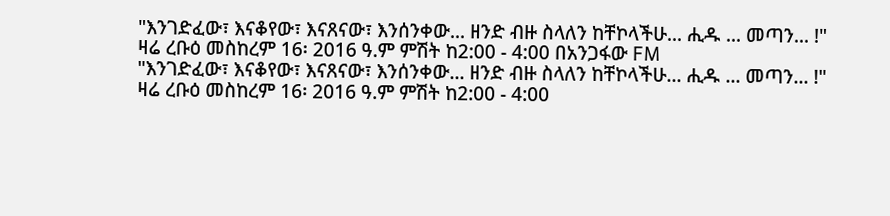"እንገድፈው፣ እናቆየው፣ እናጸናው፣ እንሰንቀው... ዘንድ ብዙ ስላለን ከቸኮላችሁ... ሒዱ ... መጣን... !" ዛሬ ረቡዕ መስከረም 16፡ 2016 ዓ.ም ምሽት ከ2:00 - 4:00 በአንጋፋው FM
"እንገድፈው፣ እናቆየው፣ እናጸናው፣ እንሰንቀው... ዘንድ ብዙ ስላለን ከቸኮላችሁ... ሒዱ ... መጣን... !" ዛሬ ረቡዕ መስከረም 16፡ 2016 ዓ.ም ምሽት ከ2:00 - 4:00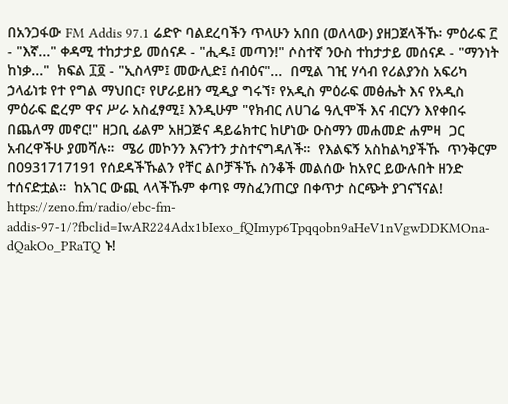በአንጋፋው FM Addis 97.1 ሬድዮ ባልደረባችን ጥላሁን አበበ (ወለላው) ያዘጋጀላችኹ፡ ምዕራፍ ፫ - "እኛ..." ቀዳሚ ተከታታይ መሰናዶ - "ሒዱ፤ መጣን!" ሶስተኛ ንዑስ ተከታታይ መሰናዶ - "ማንነት ከነቃ..."  ክፍል ፲፬ - "ኢስላም፤ መውሊድ፤ ሰብዕና"...  በሚል ገዢ ሃሳብ የሪልያንስ አፍሪካ ኃላፊነቱ የተ የግል ማህበር፣ የሆራይዘን ሚዲያ ግሩኘ፣ የአዲስ ምዕራፍ መፅሔት እና የአዲስ ምዕራፍ ፎረም ዋና ሥራ አስፈፃሚ፤ እንዲሁም "የክብር ለሀገሬ ዓሊሞች እና ብርሃን እየቀበሩ በጨለማ መኖር!" ዘጋቢ ፊልም አዘጋጅና ዳይሬክተር ከሆነው ዑስማን መሐመድ ሐምዛ  ጋር አብረዋችሁ ያመሻሉ።  ሜሪ መኮንን እናንተን ታስተናግዳለች።  የእልፍኝ አስከልካያችኹ  ጥንቅርም በ0931717191 የሰደዳችኹልን የቸር ልቦቻችኹ ስንቆች መልሰው ከአየር ይውሉበት ዘንድ ተሰናድቷል።  ከአገር ውጪ ላላችኹም ቀጣዩ ማስፈንጠርያ በቀጥታ ስርጭት ያገናኘናል! https://zeno.fm/radio/ebc-fm-addis-97-1/?fbclid=IwAR224Adx1bIexo_fQImyp6Tpqqobn9aHeV1nVgwDDKMOna-dQakOo_PRaTQ ኑ!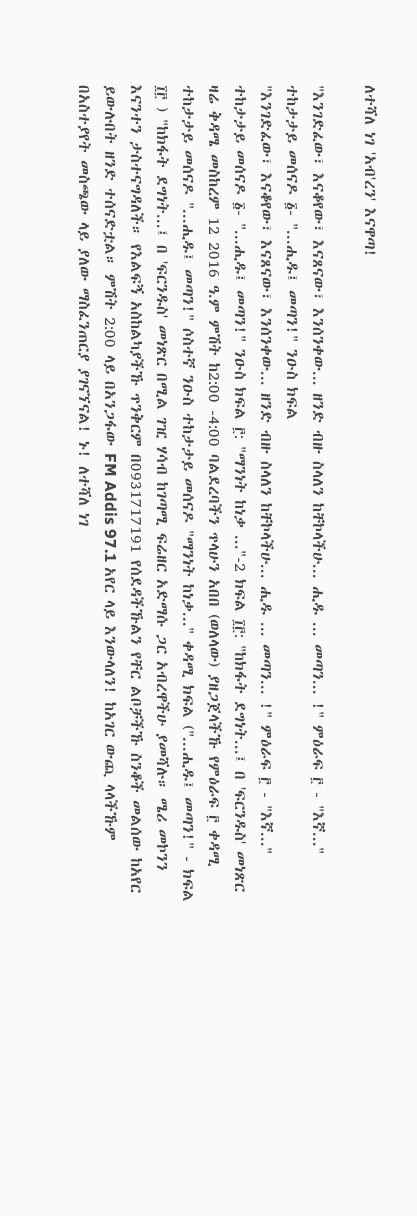ለተሻለ ነገ 'አብ'ረን' እናዋጣ!

"እንገድፈው፣ እናቆየው፣ እናጸናው፣ እንሰንቀው... ዘንድ ብዙ ስላለን ከቸኮላችሁ... ሒዱ ... መጣን... !" ምዕራፍ ፫ - "እኛ..." ተከታታይ መሰናዶ ፩- "...ሒዱ፤ መጣን!" ንዑስ ክፍል
"እንገድፈው፣ እናቆየው፣ እናጸናው፣ እንሰንቀው... ዘንድ ብዙ ስላለን ከቸኮላችሁ... ሒዱ ... መጣን... !" ምዕራፍ ፫ - "እኛ..." ተከታታይ መሰናዶ ፩- "...ሒዱ፤ መጣን!" ንዑስ ክፍል ፫: "ማንነት ከነቃ ..."-2 ክፍል ፲፫: "ከክፋት ደግነት...፤ በ 'ፍርንዱስ' መነጽር ዛሬ ቅዳሜ መስከረም 12 2016 ዓ.ም ምሽት ከ2:00 -4:00 ባልደረባችን ጥላሁን አበበ (ወለላው) ያዘጋጀላችኹ የምዕራፍ ፫ ቀዳሚ ተከታታይ መሰናዶ "...ሒዱ፤ መጣን!" ሶስተኛ ንዑስ ተከታታይ መሰናዶ "ማንነት ከነቃ..." ቀዳሚ ክፍል ("...ሒዱ፤ መጣን!" - ክፍል ፲፫ ) "ከክፋት ደግነት...፤ በ 'ፍርንዱስ' መነጽር በሚል ገዢ ሃሳብ ከገጣሚ ፍሬዘር አድማሱ ጋር አብረዋችሁ ያመሻሉ። ሜሪ መኮንን እናንተን ታስተናግዳለች። የእልፍኝ አስከልካያችኹ ጥንቅርም በ0931717191 የሰደዳችኹልን የቸር ልቦቻችኹ ስንቆች መልሰው ከአየር ይውሉበት ዘንድ ተሰናድቷል። ምሽት 2:00 ላይ በአንጋፋው FM Addis 97.1 አየር ላይ እንውላለን! ከአገር ውጪ ላላችኹም በአስተያየት መስጫው ላይ ያለው ማስፈንጠርያ ያገናኘናል! ኑ! ለተሻለ ነገ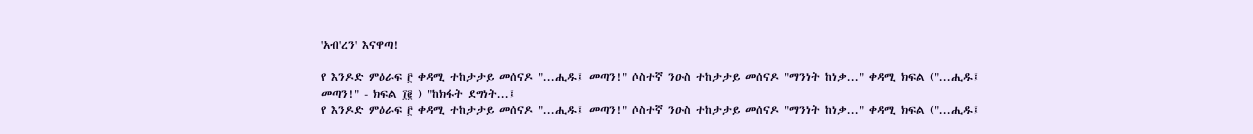'አብ'ረን' እናዋጣ!

የ እንዶድ ምዕራፍ ፫ ቀዳሚ ተከታታይ መሰናዶ "...ሒዱ፤ መጣን!" ሶስተኛ ንዑስ ተከታታይ መሰናዶ "ማንነት ከነቃ..." ቀዳሚ ክፍል ("...ሒዱ፤ መጣን!" - ክፍል ፲፪ ) "ከክፋት ደግነት...፤
የ እንዶድ ምዕራፍ ፫ ቀዳሚ ተከታታይ መሰናዶ "...ሒዱ፤ መጣን!" ሶስተኛ ንዑስ ተከታታይ መሰናዶ "ማንነት ከነቃ..." ቀዳሚ ክፍል ("...ሒዱ፤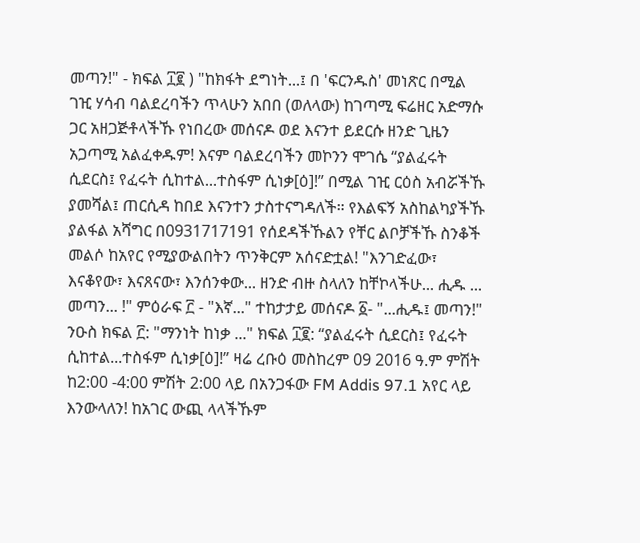መጣን!" - ክፍል ፲፪ ) "ከክፋት ደግነት...፤ በ 'ፍርንዱስ' መነጽር በሚል ገዢ ሃሳብ ባልደረባችን ጥላሁን አበበ (ወለላው) ከገጣሚ ፍሬዘር አድማሱ ጋር አዘጋጅቶላችኹ የነበረው መሰናዶ ወደ እናንተ ይደርሱ ዘንድ ጊዜን አጋጣሚ አልፈቀዱም! እናም ባልደረባችን መኮንን ሞገሴ “ያልፈሩት ሲደርስ፤ የፈሩት ሲከተል...ተስፋም ሲነቃ[ዕ]!” በሚል ገዢ ርዕስ አብሯችኹ ያመሻል፤ ጠርሲዳ ከበደ እናንተን ታስተናግዳለች። የእልፍኝ አስከልካያችኹ ያልፋል አሻግር በ0931717191 የሰደዳችኹልን የቸር ልቦቻችኹ ስንቆች መልሶ ከአየር የሚያውልበትን ጥንቅርም አሰናድቷል! "እንገድፈው፣ እናቆየው፣ እናጸናው፣ እንሰንቀው... ዘንድ ብዙ ስላለን ከቸኮላችሁ... ሒዱ ... መጣን... !" ምዕራፍ ፫ - "እኛ..." ተከታታይ መሰናዶ ፩- "...ሒዱ፤ መጣን!" ንዑስ ክፍል ፫: "ማንነት ከነቃ ..." ክፍል ፲፪: “ያልፈሩት ሲደርስ፤ የፈሩት ሲከተል...ተስፋም ሲነቃ[ዕ]!” ዛሬ ረቡዕ መስከረም 09 2016 ዓ.ም ምሽት ከ2:00 -4:00 ምሽት 2:00 ላይ በአንጋፋው FM Addis 97.1 አየር ላይ እንውላለን! ከአገር ውጪ ላላችኹም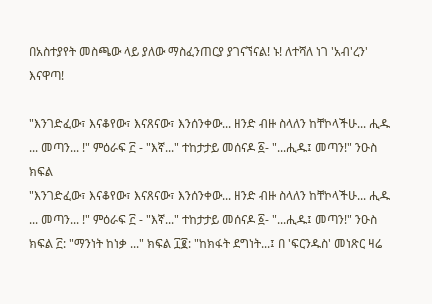በአስተያየት መስጫው ላይ ያለው ማስፈንጠርያ ያገናኘናል! ኑ! ለተሻለ ነገ 'አብ'ረን' እናዋጣ!

"እንገድፈው፣ እናቆየው፣ እናጸናው፣ እንሰንቀው... ዘንድ ብዙ ስላለን ከቸኮላችሁ... ሒዱ ... መጣን... !" ምዕራፍ ፫ - "እኛ..." ተከታታይ መሰናዶ ፩- "...ሒዱ፤ መጣን!" ንዑስ ክፍል
"እንገድፈው፣ እናቆየው፣ እናጸናው፣ እንሰንቀው... ዘንድ ብዙ ስላለን ከቸኮላችሁ... ሒዱ ... መጣን... !" ምዕራፍ ፫ - "እኛ..." ተከታታይ መሰናዶ ፩- "...ሒዱ፤ መጣን!" ንዑስ ክፍል ፫: "ማንነት ከነቃ ..." ክፍል ፲፪: "ከክፋት ደግነት...፤ በ 'ፍርንዱስ' መነጽር ዛሬ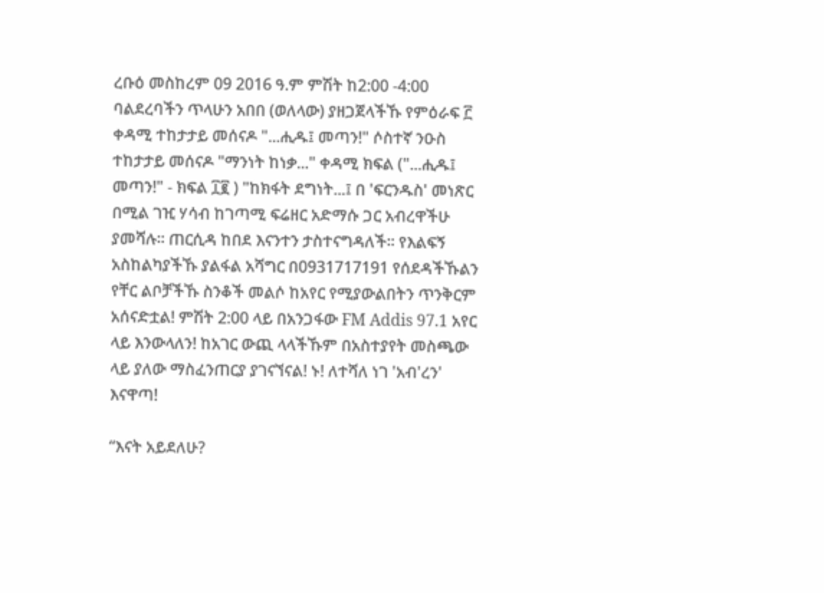ረቡዕ መስከረም 09 2016 ዓ.ም ምሽት ከ2:00 -4:00 ባልደረባችን ጥላሁን አበበ (ወለላው) ያዘጋጀላችኹ የምዕራፍ ፫ ቀዳሚ ተከታታይ መሰናዶ "...ሒዱ፤ መጣን!" ሶስተኛ ንዑስ ተከታታይ መሰናዶ "ማንነት ከነቃ..." ቀዳሚ ክፍል ("...ሒዱ፤ መጣን!" - ክፍል ፲፪ ) "ከክፋት ደግነት...፤ በ 'ፍርንዱስ' መነጽር በሚል ገዢ ሃሳብ ከገጣሚ ፍሬዘር አድማሱ ጋር አብረዋችሁ ያመሻሉ። ጠርሲዳ ከበደ እናንተን ታስተናግዳለች። የእልፍኝ አስከልካያችኹ ያልፋል አሻግር በ0931717191 የሰደዳችኹልን የቸር ልቦቻችኹ ስንቆች መልሶ ከአየር የሚያውልበትን ጥንቅርም አሰናድቷል! ምሽት 2:00 ላይ በአንጋፋው FM Addis 97.1 አየር ላይ እንውላለን! ከአገር ውጪ ላላችኹም በአስተያየት መስጫው ላይ ያለው ማስፈንጠርያ ያገናኘናል! ኑ! ለተሻለ ነገ 'አብ'ረን' እናዋጣ!

“እናት አይደለሁ?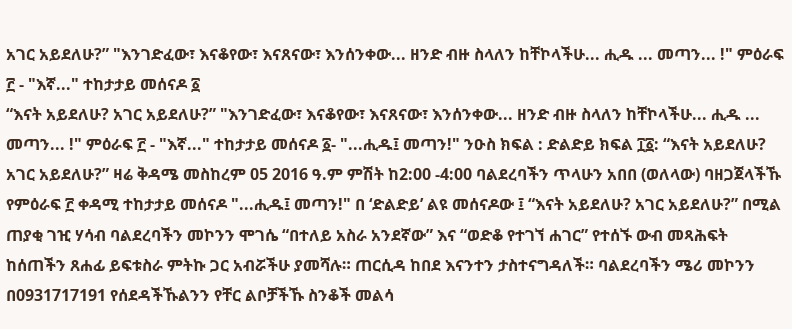አገር አይደለሁ?” "እንገድፈው፣ እናቆየው፣ እናጸናው፣ እንሰንቀው... ዘንድ ብዙ ስላለን ከቸኮላችሁ... ሒዱ ... መጣን... !" ምዕራፍ ፫ - "እኛ..." ተከታታይ መሰናዶ ፩
“እናት አይደለሁ? አገር አይደለሁ?” "እንገድፈው፣ እናቆየው፣ እናጸናው፣ እንሰንቀው... ዘንድ ብዙ ስላለን ከቸኮላችሁ... ሒዱ ... መጣን... !" ምዕራፍ ፫ - "እኛ..." ተከታታይ መሰናዶ ፩- "...ሒዱ፤ መጣን!" ንዑስ ክፍል : ድልድይ ክፍል ፲፩: “እናት አይደለሁ? አገር አይደለሁ?” ዛሬ ቅዳሜ መስከረም 05 2016 ዓ.ም ምሽት ከ2:00 -4:00 ባልደረባችን ጥላሁን አበበ (ወለላው) ባዘጋጀላችኹ የምዕራፍ ፫ ቀዳሚ ተከታታይ መሰናዶ "...ሒዱ፤ መጣን!" በ ‘ድልድይ’ ልዩ መሰናዶው ፤ “እናት አይደለሁ? አገር አይደለሁ?” በሚል ጠያቂ ገዢ ሃሳብ ባልደረባችን መኮንን ሞገሴ “በተለይ አስራ አንደኛው” እና “ወድቆ የተገኘ ሐገር” የተሰኙ ውብ መጻሕፍት ከሰጠችን ጸሐፊ ይፍቱስራ ምትኩ ጋር አብሯችሁ ያመሻሉ። ጠርሲዳ ከበደ እናንተን ታስተናግዳለች። ባልደረባችን ሜሪ መኮንን በ0931717191 የሰደዳችኹልንን የቸር ልቦቻችኹ ስንቆች መልሳ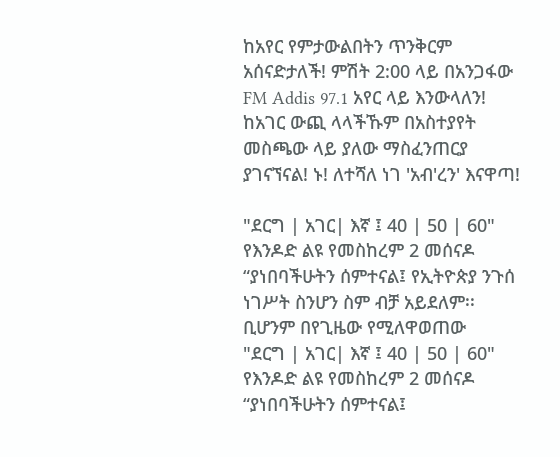ከአየር የምታውልበትን ጥንቅርም አሰናድታለች! ምሽት 2:00 ላይ በአንጋፋው FM Addis 97.1 አየር ላይ እንውላለን! ከአገር ውጪ ላላችኹም በአስተያየት መስጫው ላይ ያለው ማስፈንጠርያ ያገናኘናል! ኑ! ለተሻለ ነገ 'አብ'ረን' እናዋጣ!

"ደርግ | አገር| እኛ ፤ 40 | 50 | 60" የእንዶድ ልዩ የመስከረም 2 መሰናዶ “ያነበባችሁትን ሰምተናል፤ የኢትዮጵያ ንጉሰ ነገሥት ስንሆን ስም ብቻ አይደለም፡፡ ቢሆንም በየጊዜው የሚለዋወጠው
"ደርግ | አገር| እኛ ፤ 40 | 50 | 60" የእንዶድ ልዩ የመስከረም 2 መሰናዶ “ያነበባችሁትን ሰምተናል፤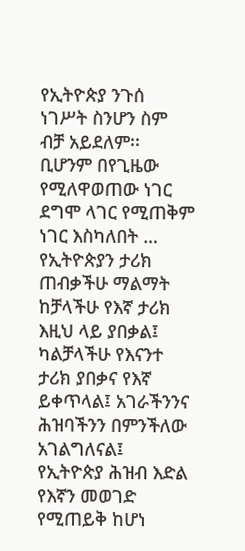የኢትዮጵያ ንጉሰ ነገሥት ስንሆን ስም ብቻ አይደለም፡፡ ቢሆንም በየጊዜው የሚለዋወጠው ነገር ደግሞ ላገር የሚጠቅም ነገር እስካለበት … የኢትዮጵያን ታሪክ ጠብቃችሁ ማልማት ከቻላችሁ የእኛ ታሪክ እዚህ ላይ ያበቃል፤ ካልቻላችሁ የእናንተ ታሪክ ያበቃና የእኛ ይቀጥላል፤ አገራችንንና ሕዝባችንን በምንችለው አገልግለናል፤ የኢትዮጵያ ሕዝብ እድል የእኛን መወገድ የሚጠይቅ ከሆነ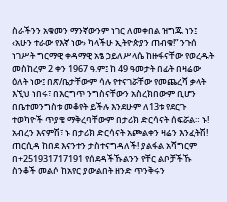ስራችንን አቁመን ማንኛውንም ነገር ለመቀበል ዝግጁ ነን፤ ‹አሁን ተራው የእኛ ነው› ካላችሁ ኢትዮጵያን ጠብቁ!” ንጉሰ ነገሥት ግርማዊ ቀዳማዊ አፄ ኃይለሥላሴ ከዙፋናቸው የወረዱት መስከረም 2 ቀን 1967 ዓ.ም፤ ከ 49 ዓመታት በፊት በዛሬው ዕለት ነው፤ በጽ/ቤታቸውም ሳሉ የተናገሯቸው የመጨረሻ ቃላት እኚህ ነበሩ፣ በእርግጥ ንግስናቸውን አስረክበውም ቢሆን በቤተመንግስቱ መቆየት ይችሉ እንደሁም ለ13ቱ የደርጉ ተወካዮች ጥያቄ ማቅረባቸውም በታሪክ ድርሳናት ሰፍሯል። ኑ! አብረን እናምሽ፣ ኑ በታሪክ ድርሳናት አጮልቀን ዛሬን እንፈትሽ! ጠርሲዳ ከበደ እናንተን ታስተናግዳለች! ያልፋል አሻግርም በ+251931717191 የሰደዳችኹልንን የቸር ልቦቻችኹ ስንቆች መልሶ ከአየር ያውልበት ዘንድ ጥንቅሩን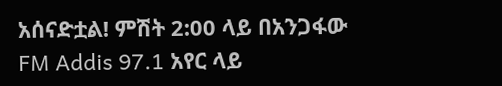አሰናድቷል! ምሽት 2:00 ላይ በአንጋፋው FM Addis 97.1 አየር ላይ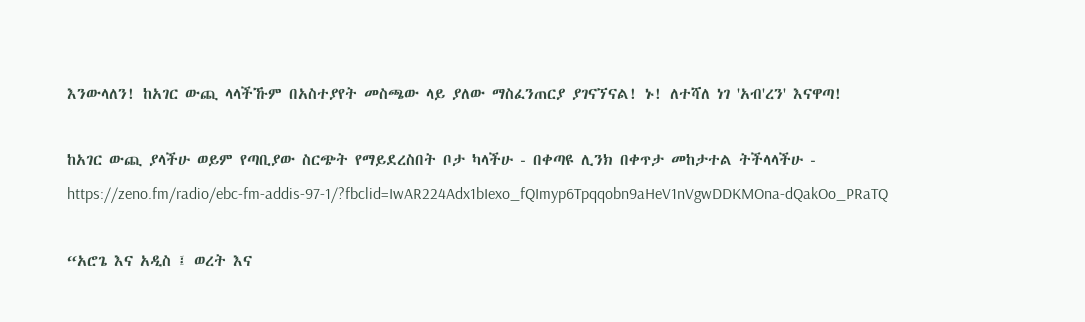እንውላለን! ከአገር ውጪ ላላችኹም በአስተያየት መስጫው ላይ ያለው ማስፈንጠርያ ያገናኘናል! ኑ! ለተሻለ ነገ 'አብ'ረን' እናዋጣ!

ከአገር ውጪ ያላችሁ ወይም የጣቢያው ስርጭት የማይደረስበት ቦታ ካላችሁ - በቀጣዩ ሊንክ በቀጥታ መከታተል ትችላላችሁ - https://zeno.fm/radio/ebc-fm-addis-97-1/?fbclid=IwAR224Adx1bIexo_fQImyp6Tpqqobn9aHeV1nVgwDDKMOna-dQakOo_PRaTQ

“አሮጌ እና አዲስ ፤ ወረት እና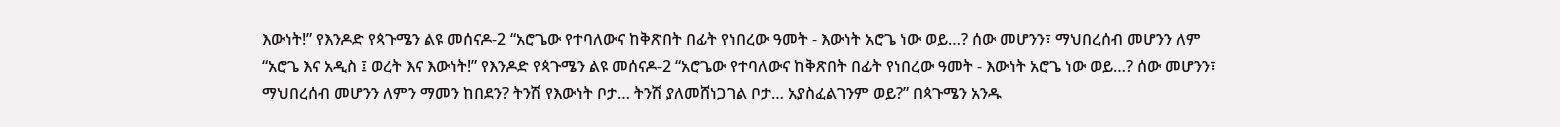እውነት!” የእንዶድ የጳጉሜን ልዩ መሰናዶ-2 “አሮጌው የተባለውና ከቅጽበት በፊት የነበረው ዓመት - እውነት አሮጌ ነው ወይ…? ሰው መሆንን፣ ማህበረሰብ መሆንን ለም
“አሮጌ እና አዲስ ፤ ወረት እና እውነት!” የእንዶድ የጳጉሜን ልዩ መሰናዶ-2 “አሮጌው የተባለውና ከቅጽበት በፊት የነበረው ዓመት - እውነት አሮጌ ነው ወይ…? ሰው መሆንን፣ ማህበረሰብ መሆንን ለምን ማመን ከበደን? ትንሽ የእውነት ቦታ… ትንሽ ያለመሸነጋገል ቦታ… አያስፈልገንም ወይ?” በጳጉሜን አንዱ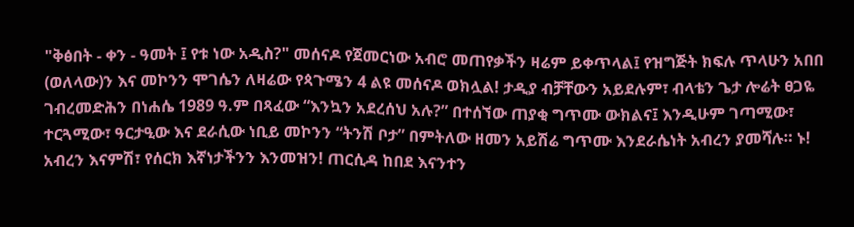"ቅፅበት - ቀን - ዓመት ፤ የቱ ነው አዲስ?" መሰናዶ የጀመርነው አብሮ መጠየቃችን ዛሬም ይቀጥላል፤ የዝግጅት ክፍሉ ጥላሁን አበበ (ወለላው)ን እና መኮንን ሞገሴን ለዛሬው የጳጉሜን 4 ልዩ መሰናዶ ወክሏል! ታዲያ ብቻቸውን አይደሉም፣ ብላቴን ጌታ ሎሬት ፀጋዬ ገብረመድሕን በነሐሴ 1989 ዓ.ም በጻፈው “እንኳን አደረሰህ አሉ?” በተሰኘው ጠያቂ ግጥሙ ውክልና፤ እንዲሁም ገጣሚው፣ ተርጓሚው፣ ዓርታዒው እና ደራሲው ነቢይ መኮንን “ትንሽ ቦታ” በምትለው ዘመን አይሽሬ ግጥሙ እንደራሴነት አብረን ያመሻሉ። ኑ! አብረን እናምሽ፣ የሰርክ እኛነታችንን እንመዝን! ጠርሲዳ ከበደ እናንተን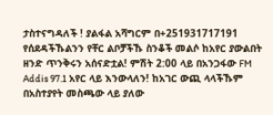ታስተናግዳለች ! ያልፋል አሻግርም በ+251931717191 የሰደዳችኹልንን የቸር ልቦቻችኹ ስንቆች መልሶ ከአየር ያውልበት ዘንድ ጥንቅሩን አሰናድቷል! ምሽት 2:00 ላይ በአንጋፋው FM Addis 97.1 አየር ላይ እንውላለን! ከአገር ውጪ ላላችኹም በአስተያየት መስጫው ላይ ያለው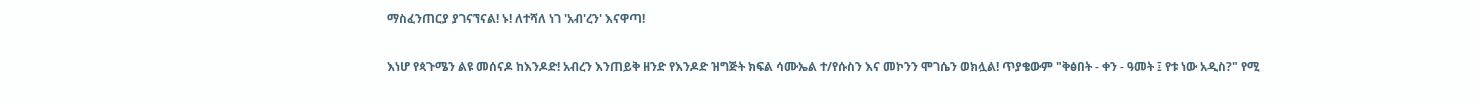ማስፈንጠርያ ያገናኘናል! ኑ! ለተሻለ ነገ 'አብ'ረን' እናዋጣ!

እነሆ የጳጉሜን ልዩ መሰናዶ ከእንዶድ! አብረን እንጠይቅ ዘንድ የእንዶድ ዝግጅት ክፍል ሳሙኤል ተ/የሱስን እና መኮንን ሞገሴን ወክሏል! ጥያቄውም "ቅፅበት - ቀን - ዓመት ፤ የቱ ነው አዲስ?" የሚ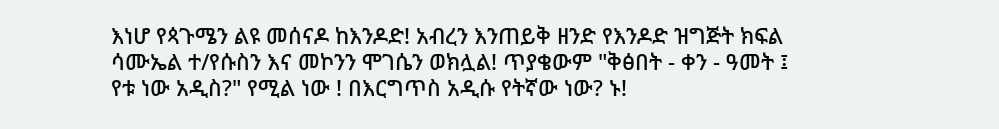እነሆ የጳጉሜን ልዩ መሰናዶ ከእንዶድ! አብረን እንጠይቅ ዘንድ የእንዶድ ዝግጅት ክፍል ሳሙኤል ተ/የሱስን እና መኮንን ሞገሴን ወክሏል! ጥያቄውም "ቅፅበት - ቀን - ዓመት ፤ የቱ ነው አዲስ?" የሚል ነው ! በእርግጥስ አዲሱ የትኛው ነው? ኑ!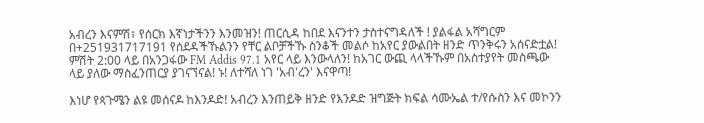አብረን እናምሽ፣ የሰርክ እኛነታችንን እንመዝን! ጠርሲዳ ከበደ እናንተን ታስተናግዳለች ! ያልፋል አሻግርም በ+251931717191 የሰደዳችኹልንን የቸር ልቦቻችኹ ስንቆች መልሶ ከአየር ያውልበት ዘንድ ጥንቅሩን አሰናድቷል! ምሽት 2:00 ላይ በአንጋፋው FM Addis 97.1 አየር ላይ እንውላለን! ከአገር ውጪ ላላችኹም በአስተያየት መስጫው ላይ ያለው ማስፈንጠርያ ያገናኘናል! ኑ! ለተሻለ ነገ 'አብ'ረን' እናዋጣ!

እነሆ የጳጉሜን ልዩ መሰናዶ ከእንዶድ! አብረን እንጠይቅ ዘንድ የእንዶድ ዝግጅት ክፍል ሳሙኤል ተ/የሱስን እና መኮንን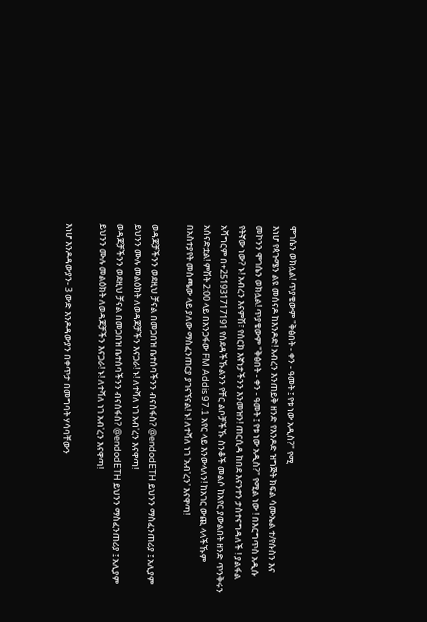ሞገሴን ወክሏል! ጥያቄውም "ቅፅበት - ቀን - ዓመት ፤ የቱ ነው አዲስ?" የሚ
እነሆ የጳጉሜን ልዩ መሰናዶ ከእንዶድ! አብረን እንጠይቅ ዘንድ የእንዶድ ዝግጅት ክፍል ሳሙኤል ተ/የሱስን እና መኮንን ሞገሴን ወክሏል! ጥያቄውም "ቅፅበት - ቀን - ዓመት ፤ የቱ ነው አዲስ?" የሚል ነው ! በእርግጥስ አዲሱ የትኛው ነው? ኑ! አብረን እናምሽ፣ የሰርክ እኛነታችንን እንመዝን! ጠርሲዳ ከበደ እናንተን ታስተናግዳለች ! ያልፋል አሻግርም በ+251931717191 የሰደዳችኹልንን የቸር ልቦቻችኹ ስንቆች መልሶ ከአየር ያውልበት ዘንድ ጥንቅሩን አሰናድቷል! ምሽት 2:00 ላይ በአንጋፋው FM Addis 97.1 አየር ላይ እንውላለን! ከአገር ውጪ ላላችኹም በአስተያየት መስጫው ላይ ያለው ማስፈንጠርያ ያገናኘናል! ኑ! ለተሻለ ነገ 'አብ'ረን' እናዋጣ!

ወዳጆቻችንን ወደዚህ ቻናል በመጋበዝ ቤተሰባችንን ብናሰፋስ? @endodETH ይህንን ማስፈንጠሪያ ፤ አሊያም ይህንን ሙሉ መልዕክት ለወዳጆቻችን እናጋራ! ኑ! ለተሻለ ነገ አብ'ረን እናዋጣ!
ወዳጆቻችንን ወደዚህ ቻናል በመጋበዝ ቤተሰባችንን ብናሰፋስ? @endodETH ይህንን ማስፈንጠሪያ ፤ አሊያም ይህንን ሙሉ መልዕክት ለወዳጆቻችን እናጋራ! ኑ! ለተሻለ ነገ አብ'ረን እናዋጣ!

እነሆ እንዶዳውያን- 3 ውድ እንዶዳውያን በቀጥታ በመግባት ሃሳባቸውን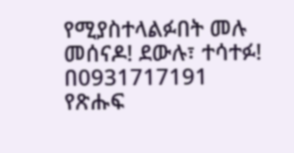የሚያስተላልፉበት መሉ መሰናዶ! ደውሉ፣ ተሳተፉ! በ0931717191 የጽሑፍ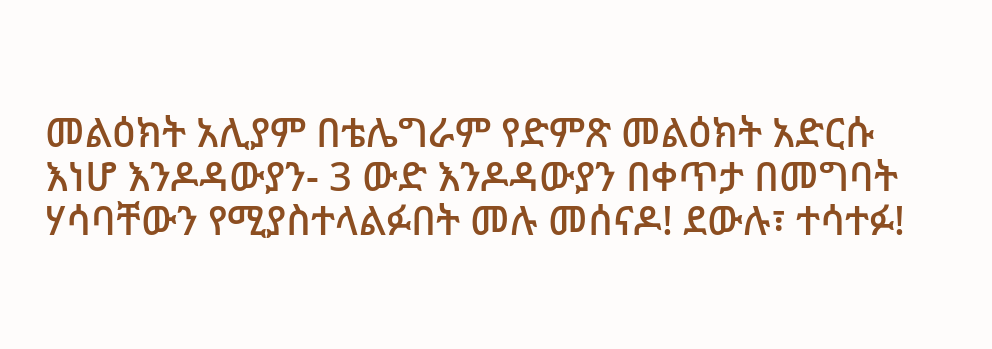መልዕክት አሊያም በቴሌግራም የድምጽ መልዕክት አድርሱ
እነሆ እንዶዳውያን- 3 ውድ እንዶዳውያን በቀጥታ በመግባት ሃሳባቸውን የሚያስተላልፉበት መሉ መሰናዶ! ደውሉ፣ ተሳተፉ!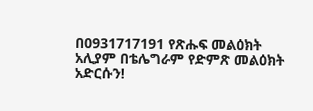በ0931717191 የጽሑፍ መልዕክት አሊያም በቴሌግራም የድምጽ መልዕክት አድርሱን!